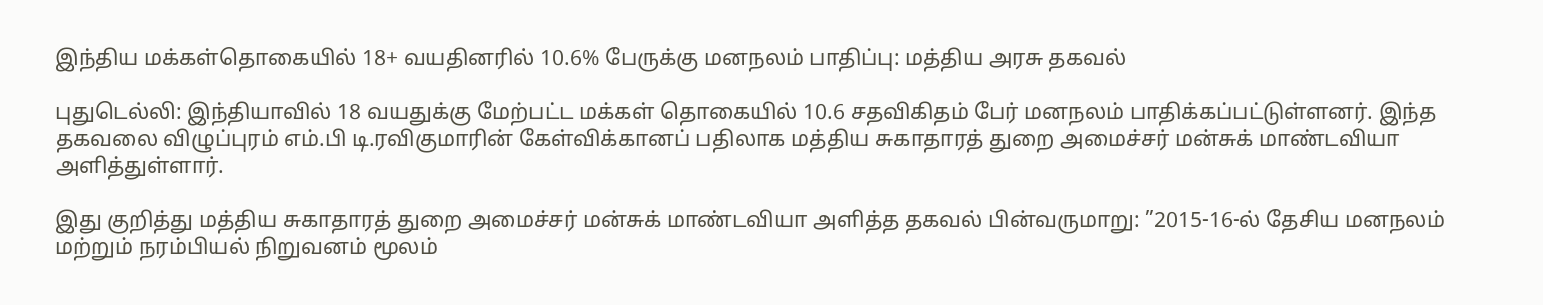இந்திய மக்கள்தொகையில் 18+ வயதினரில் 10.6% பேருக்கு மனநலம் பாதிப்பு: மத்திய அரசு தகவல்

புதுடெல்லி: இந்தியாவில் 18 வயதுக்கு மேற்பட்ட மக்கள் தொகையில் 10.6 சதவிகிதம் பேர் மனநலம் பாதிக்கப்பட்டுள்ளனர். இந்த தகவலை விழுப்புரம் எம்.பி டி.ரவிகுமாரின் கேள்விக்கானப் பதிலாக மத்திய சுகாதாரத் துறை அமைச்சர் மன்சுக் மாண்டவியா அளித்துள்ளார்.

இது குறித்து மத்திய சுகாதாரத் துறை அமைச்சர் மன்சுக் மாண்டவியா அளித்த தகவல் பின்வருமாறு: ”2015-16-ல் தேசிய மனநலம் மற்றும் நரம்பியல் நிறுவனம் மூலம்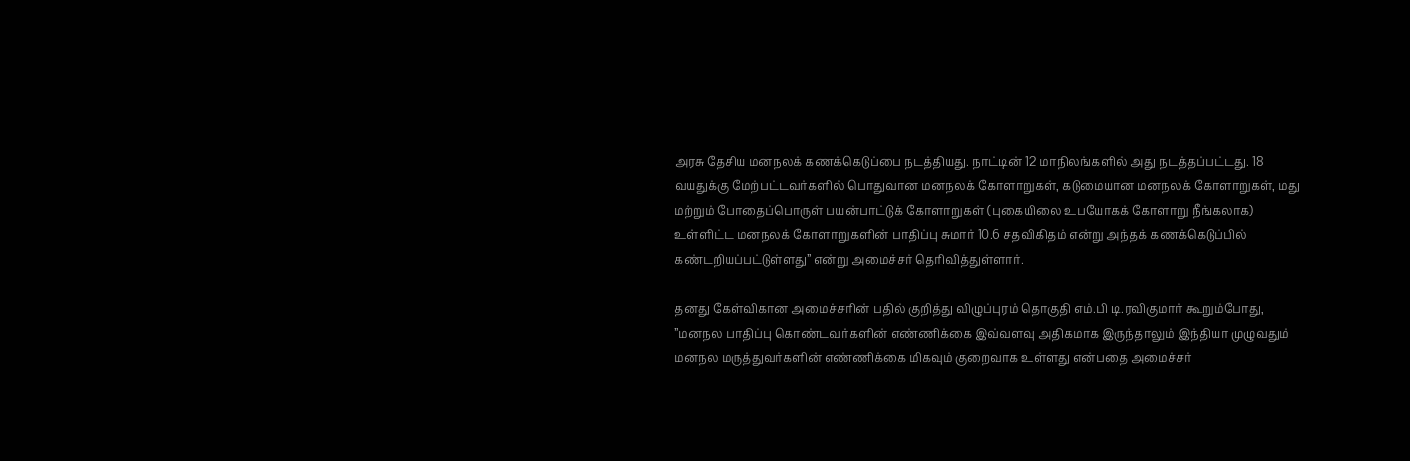அரசு தேசிய மனநலக் கணக்கெடுப்பை நடத்தியது. நாட்டின் 12 மாநிலங்களில் அது நடத்தப்பட்டது. 18 வயதுக்கு மேற்பட்டவர்களில் பொதுவான மனநலக் கோளாறுகள், கடுமையான மனநலக் கோளாறுகள், மது மற்றும் போதைப்பொருள் பயன்பாட்டுக் கோளாறுகள் (புகையிலை உபயோகக் கோளாறு நீங்கலாக) உள்ளிட்ட மனநலக் கோளாறுகளின் பாதிப்பு சுமார் 10.6 சதவிகிதம் என்று அந்தக் கணக்கெடுப்பில் கண்டறியப்பட்டுள்ளது” என்று அமைச்சர் தெரிவித்துள்ளார்.

தனது கேள்விகான அமைச்சரின் பதில் குறித்து விழுப்புரம் தொகுதி எம்.பி டி.ரவிகுமார் கூறும்போது, ”மனநல பாதிப்பு கொண்டவர்களின் எண்ணிக்கை இவ்வளவு அதிகமாக இருந்தாலும் இந்தியா முழுவதும் மனநல மருத்துவர்களின் எண்ணிக்கை மிகவும் குறைவாக உள்ளது என்பதை அமைச்சர்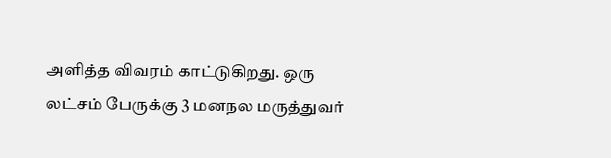அளித்த விவரம் காட்டுகிறது. ஒரு லட்சம் பேருக்கு 3 மனநல மருத்துவர்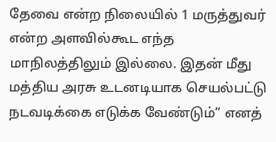தேவை என்ற நிலையில் 1 மருத்துவர் என்ற அளவில்கூட எந்த மாநிலத்திலும் இல்லை. இதன் மீது மத்திய அரசு உடனடியாக செயல்பட்டு நடவடிக்கை எடுக்க வேண்டும்” எனத்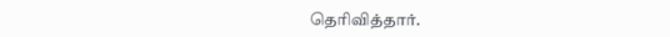தெரிவித்தார்.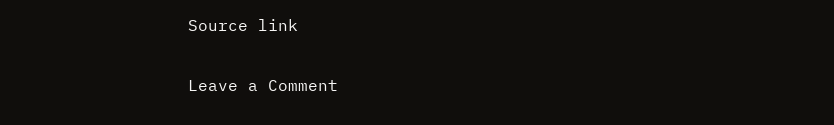Source link

Leave a Comment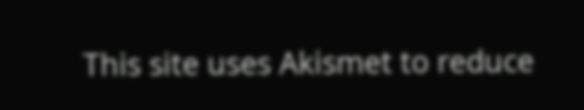This site uses Akismet to reduce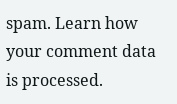spam. Learn how your comment data is processed.